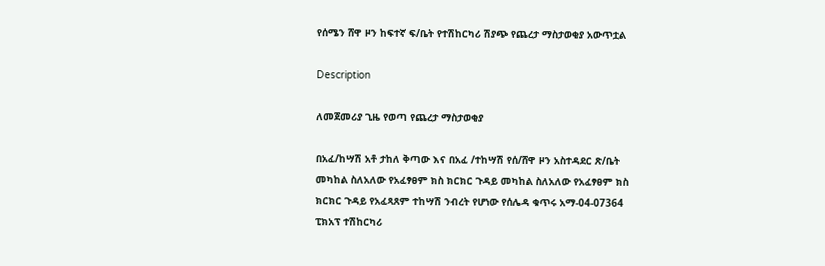የሰሜን ሸዋ ዞን ከፍተኛ ፍ/ቤት የተሽከርካሪ ሽያጭ የጨረታ ማስታወቂያ አውጥቷል

Description

ለመጀመሪያ ጊዜ የወጣ የጨረታ ማስታወቂያ

በአፈ/ከሣሽ አቶ ታከለ ቅጣው እና በአፈ /ተከሣሽ የሰ/ሸዋ ዞን አስተዳደር ጽ/ቤት መካከል ስለአለው የአፈፃፀም ክስ ክርክር ጉዳይ መካከል ስለአለው የአፈፃፀም ክስ ክርክር ጉዳይ የአፈጻጸም ተከሣሽ ንብረት የሆነው የሰሌዳ ቁጥሩ አማ-04-07364 ፒክአፕ ተሽከርካሪ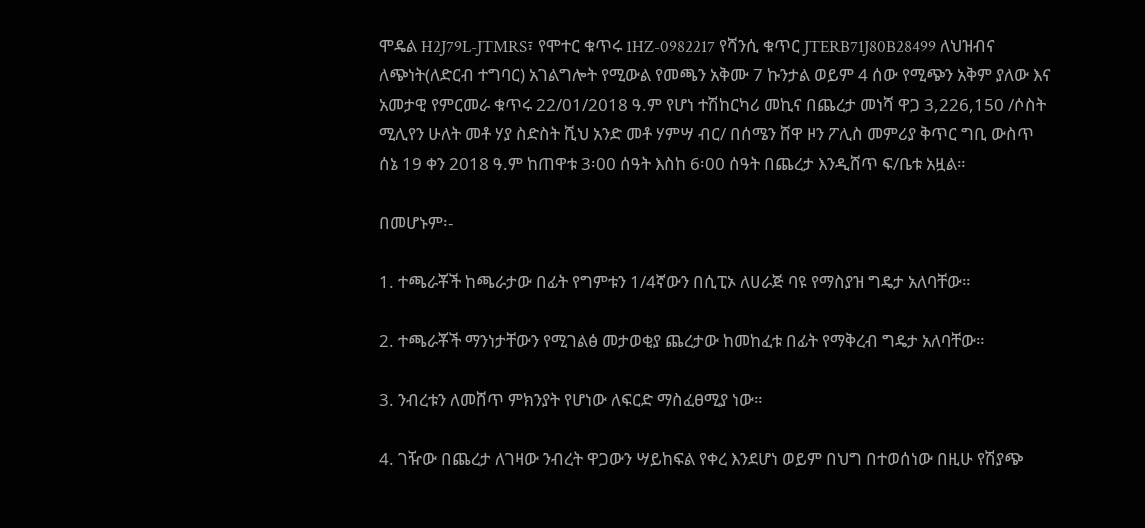ሞዴል H2J79L-JTMRS፣ የሞተር ቁጥሩ 1HZ-0982217 የሻንሲ ቁጥር JTERB71J80B28499 ለህዝብና ለጭነት(ለድርብ ተግባር) አገልግሎት የሚውል የመጫን አቅሙ 7 ኩንታል ወይም 4 ሰው የሚጭን አቅም ያለው እና አመታዊ የምርመራ ቁጥሩ 22/01/2018 ዓ.ም የሆነ ተሽከርካሪ መኪና በጨረታ መነሻ ዋጋ 3,226,150 /ሶስት ሚሊየን ሁለት መቶ ሃያ ስድስት ሺህ አንድ መቶ ሃምሣ ብር/ በሰሜን ሸዋ ዞን ፖሊስ መምሪያ ቅጥር ግቢ ውስጥ ሰኔ 19 ቀን 2018 ዓ.ም ከጠዋቱ 3፡00 ሰዓት እስከ 6፡00 ሰዓት በጨረታ እንዲሸጥ ፍ/ቤቱ አዟል።

በመሆኑም፡-

1. ተጫራቾች ከጫራታው በፊት የግምቱን 1/4ኛውን በሲፒኦ ለሀራጅ ባዩ የማስያዝ ግዴታ አለባቸው።

2. ተጫራቾች ማንነታቸውን የሚገልፅ መታወቂያ ጨረታው ከመከፈቱ በፊት የማቅረብ ግዴታ አለባቸው።

3. ንብረቱን ለመሸጥ ምክንያት የሆነው ለፍርድ ማስፈፀሚያ ነው።

4. ገዥው በጨረታ ለገዛው ንብረት ዋጋውን ሣይከፍል የቀረ እንደሆነ ወይም በህግ በተወሰነው በዚሁ የሽያጭ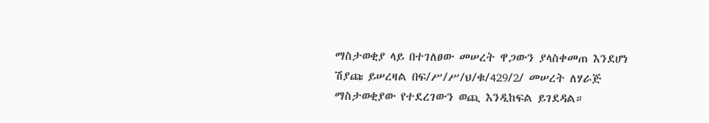ማስታወቂያ ላይ በተገለፀው መሠረት ዋጋውን ያላስቀመጠ እንደሆነ ሽያጩ ይሠረዛል በፍ/ሥ/ሥ/ህ/ቁ/429/2/ መሠረት ለሃራጅ ማስታወቂያው የተደረገውን ወጪ እንዲከፍል ይገደዳል።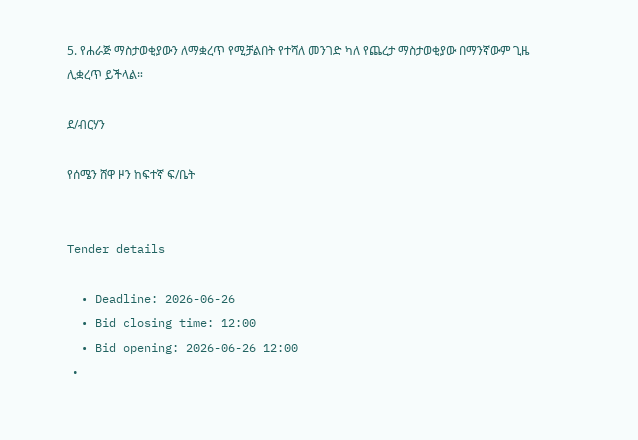5. የሐራጅ ማስታወቂያውን ለማቋረጥ የሚቻልበት የተሻለ መንገድ ካለ የጨረታ ማስታወቂያው በማንኛውም ጊዜ ሊቋረጥ ይችላል።

ደ/ብርሃን

የሰሜን ሸዋ ዞን ከፍተኛ ፍ/ቤት


Tender details

  • Deadline: 2026-06-26
  • Bid closing time: 12:00
  • Bid opening: 2026-06-26 12:00
  •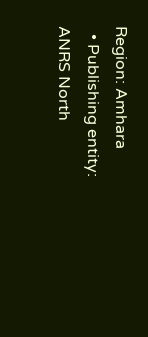Region: Amhara
  • Publishing entity: ANRS North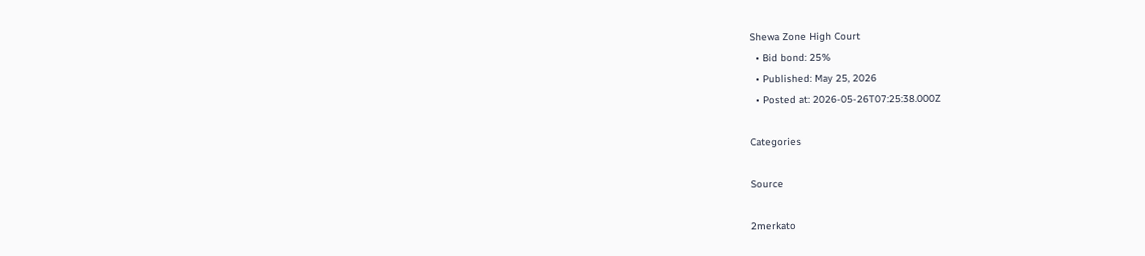Shewa Zone High Court
  • Bid bond: 25%
  • Published: May 25, 2026
  • Posted at: 2026-05-26T07:25:38.000Z

Categories

Source

2merkato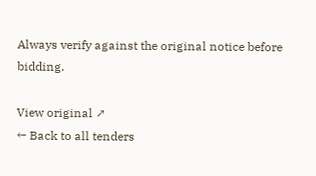Always verify against the original notice before bidding.

View original ↗
← Back to all tenders